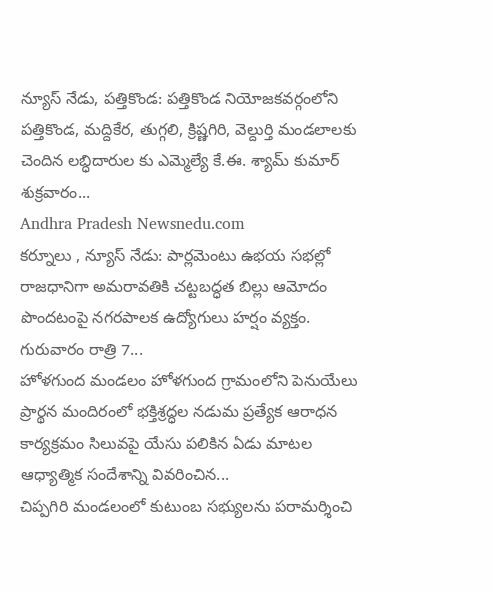న్యూస్ నేడు, పత్తికొండ: పత్తికొండ నియోజకవర్గంలోని పత్తికొండ, మద్దికేర, తుగ్గలి, క్రిష్ణగిరి, వెల్దుర్తి మండలాలకు చెందిన లబ్ధిదారుల కు ఎమ్మెల్యే కే.ఈ. శ్యామ్ కుమార్ శుక్రవారం...
Andhra Pradesh Newsnedu.com
కర్నూలు , న్యూస్ నేడు: పార్లమెంటు ఉభయ సభల్లో రాజధానిగా అమరావతికి చట్టబద్ధత బిల్లు ఆమోదం పొందటంపై నగరపాలక ఉద్యోగులు హర్షం వ్యక్తం. గురువారం రాత్రి 7...
హోళగుంద మండలం హోళగుంద గ్రామంలోని పెనుయేలు ప్రార్థన మందిరంలో భక్తిశ్రద్ధల నడుమ ప్రత్యేక ఆరాధన కార్యక్రమం సిలువపై యేసు పలికిన ఏడు మాటల ఆధ్యాత్మిక సందేశాన్ని వివరించిన...
చిప్పగిరి మండలంలో కుటుంబ సభ్యులను పరామర్శించి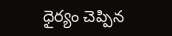ధైర్యం చెప్పిన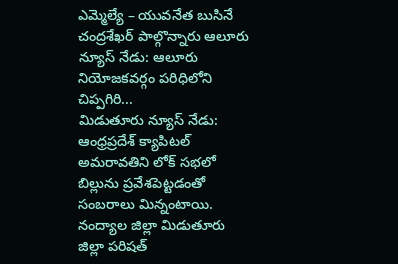ఎమ్మెల్యే – యువనేత బుసినే చంద్రశేఖర్ పాల్గొన్నారు ఆలూరు న్యూస్ నేడు: ఆలూరు నియోజకవర్గం పరిధిలోని చిప్పగిరి...
మిడుతూరు న్యూస్ నేడు: ఆంధ్రప్రదేశ్ క్యాపిటల్ అమరావతిని లోక్ సభలో బిల్లును ప్రవేశపెట్టడంతో సంబరాలు మిన్నంటాయి. నంద్యాల జిల్లా మిడుతూరు జిల్లా పరిషత్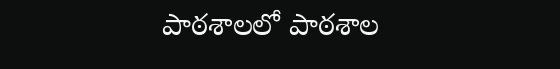పాఠశాలలో పాఠశాల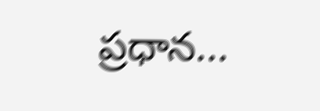ప్రధాన...